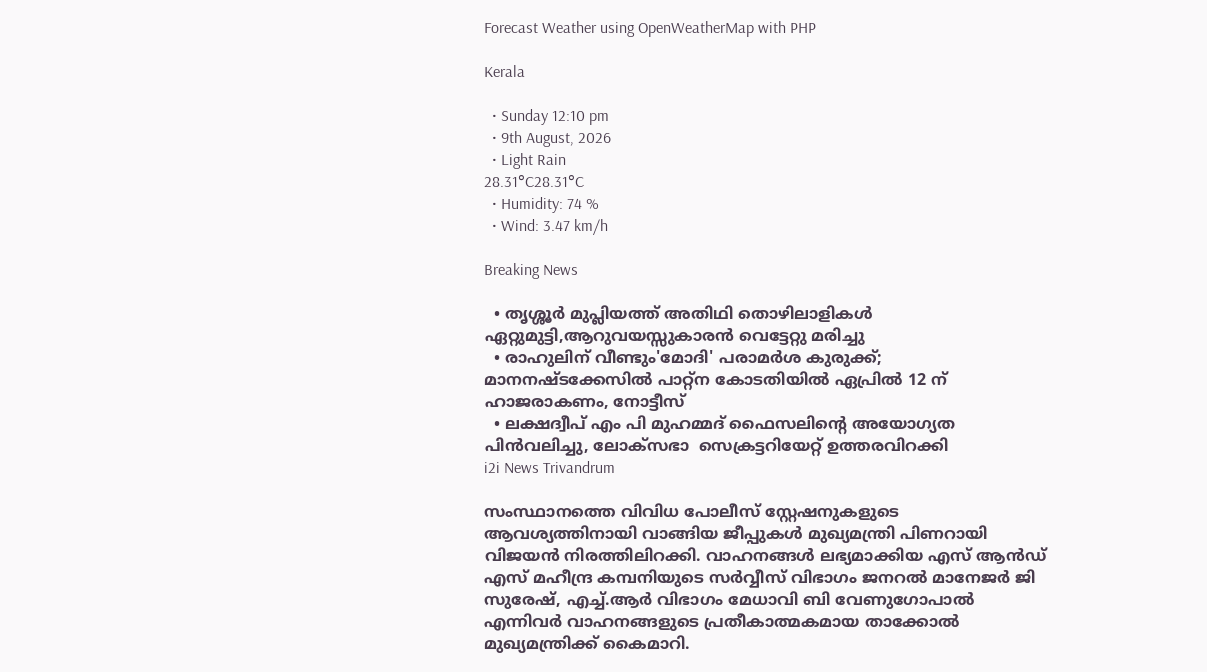Forecast Weather using OpenWeatherMap with PHP

Kerala

  • Sunday 12:10 pm
  • 9th August, 2026
  • Light Rain
28.31°C28.31°C
  • Humidity: 74 %
  • Wind: 3.47 km/h

Breaking News

  • തൃശ്ശൂർ മുപ്ലിയത്ത് അതിഥി തൊഴിലാളികൾ ഏറ്റുമുട്ടി,ആറുവയസ്സുകാരൻ വെട്ടേറ്റു മരിച്ചു
  • രാഹുലിന് വീണ്ടും'മോദി' പരാമര്‍ശ കുരുക്ക്; മാനനഷ്ടക്കേസിൽ പാറ്റ്ന കോടതിയിൽ ഏപ്രിൽ 12 ന് ഹാജരാകണം, നോട്ടീസ്
  • ലക്ഷദ്വീപ് എം പി മുഹമ്മദ് ഫൈസലിൻ്റെ അയോഗ്യത പിൻവലിച്ചു, ലോക്സഭാ  സെക്രട്ടറിയേറ്റ് ഉത്തരവിറക്കി
i2i News Trivandrum

സംസ്ഥാനത്തെ വിവിധ പോലീസ് സ്റ്റേഷനുകളുടെ ആവശ്യത്തിനായി വാങ്ങിയ ജീപ്പുകള്‍ മുഖ്യമന്ത്രി പിണറായി വിജയന്‍ നിരത്തിലിറക്കി. വാഹനങ്ങള്‍ ലഭ്യമാക്കിയ എസ് ആന്‍ഡ് എസ് മഹീന്ദ്ര കമ്പനിയുടെ സര്‍വ്വീസ് വിഭാഗം ജനറല്‍ മാനേജര്‍ ജി സുരേഷ്, എച്ച്.ആര്‍ വിഭാഗം മേധാവി ബി വേണുഗോപാല്‍ എന്നിവര്‍ വാഹനങ്ങളുടെ പ്രതീകാത്മകമായ താക്കോല്‍  മുഖ്യമന്ത്രിക്ക് കൈമാറി.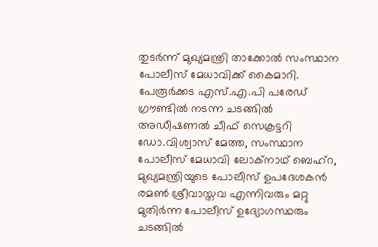തുടര്‍ന്ന് മുഖ്യമന്ത്രി താക്കോല്‍ സംസ്ഥാന പോലീസ് മേധാവിക്ക് കൈമാറി. പേരൂര്‍ക്കട എസ്.എ.പി പരേഡ് ഗ്രൗണ്ടില്‍ നടന്ന ചടങ്ങില്‍ അഡീഷണല്‍ ചീഫ് സെക്രട്ടറി ഡോ.വിശ്വാസ് മേത്ത, സംസ്ഥാന പോലീസ് മേധാവി ലോക്നാഥ് ബെഹ്റ, മുഖ്യമന്ത്രിയുടെ പോലീസ് ഉപദേശകന്‍ രമണ്‍ ശ്രീവാസ്തവ എന്നിവരും മറ്റു മുതിർന്ന പോലീസ് ഉദ്യോഗസ്ഥരും ചടങ്ങില്‍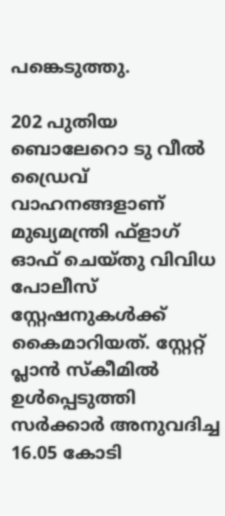പങ്കെടുത്തു.

202 പുതിയ ബൊലേറൊ ടു വീല്‍ ഡ്രൈവ് വാഹനങ്ങളാണ് മുഖ്യമന്ത്രി ഫ്ളാഗ് ഓഫ് ചെയ്തു വിവിധ പോലീസ് സ്റ്റേഷനുകള്‍ക്ക് കൈമാറിയത്. സ്റ്റേറ്റ് പ്ലാന്‍ സ്കീമില്‍ ഉള്‍പ്പെടുത്തി സര്‍ക്കാര്‍ അനുവദിച്ച 16.05 കോടി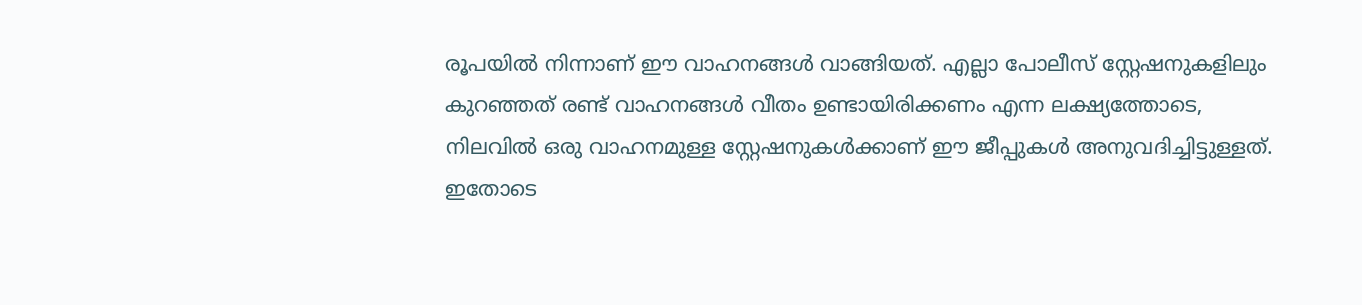രൂപയില്‍ നിന്നാണ് ഈ വാഹനങ്ങള്‍ വാങ്ങിയത്. എല്ലാ പോലീസ് സ്റ്റേഷനുകളിലും കുറഞ്ഞത് രണ്ട് വാഹനങ്ങള്‍ വീതം ഉണ്ടായിരിക്കണം എന്ന ലക്ഷ്യത്തോടെ, നിലവില്‍ ഒരു വാഹനമുള്ള സ്റ്റേഷനുകള്‍ക്കാണ് ഈ ജീപ്പുകള്‍ അനുവദിച്ചിട്ടുള്ളത്. ഇതോടെ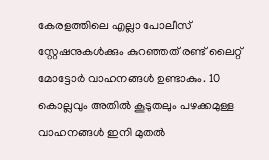കേരളത്തിലെ എല്ലാ പോലീസ് സ്റ്റേഷനുകള്‍ക്കും കുറഞ്ഞത് രണ്ട് ലൈറ്റ് മോട്ടോര്‍ വാഹനങ്ങള്‍ ഉണ്ടാകും. 10 കൊല്ലവും അതില്‍ കൂടുതലും പഴക്കമുള്ള വാഹനങ്ങള്‍ ഇനി മുതല്‍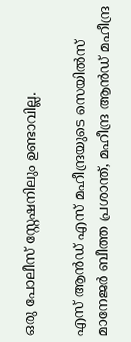ഒരു പോലീസ് സ്റ്റേഷനിലും ഉണ്ടാവില്ല.

എസ് ആന്‍ഡ് എസ് മഹീന്ദ്രയുടെ സെയില്‍സ് മാനേജര്‍ ബീത്ത പ്രശാന്ത്, മഹീന്ദ്ര ആന്‍ഡ് മഹീന്ദ്ര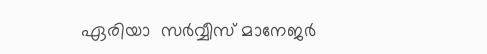ഏരിയാ  സര്‍വ്വീസ് മാനേജര്‍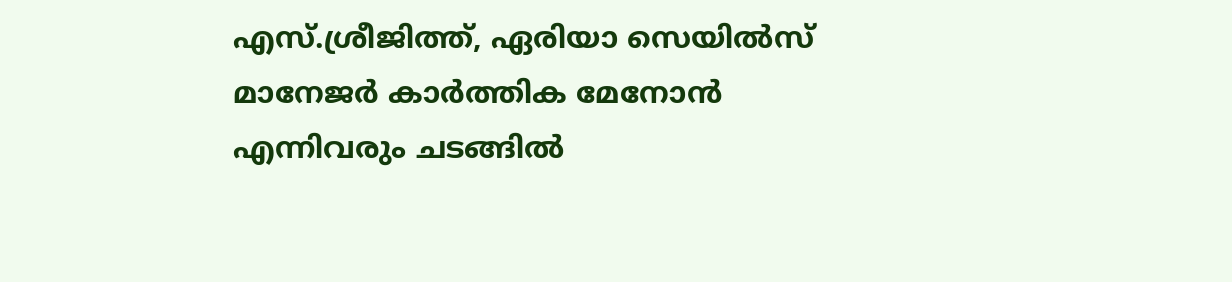എസ്.ശ്രീജിത്ത്, ഏരിയാ സെയില്‍സ് മാനേജര്‍ കാര്‍ത്തിക മേനോന്‍ എന്നിവരും ചടങ്ങില്‍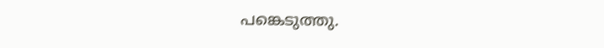പങ്കെടുത്തു.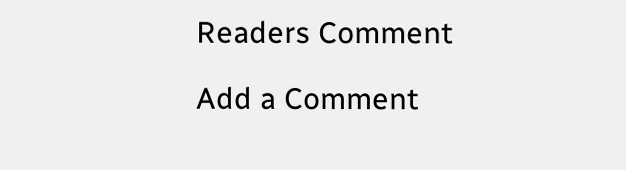Readers Comment

Add a Comment